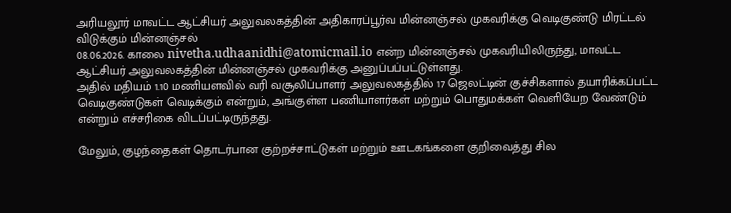அரியலூர் மாவட்ட ஆட்சியர் அலுவலகத்தின் அதிகாரப்பூர்வ மின்னஞ்சல் முகவரிக்கு வெடிகுண்டு மிரட்டல் விடுக்கும் மின்னஞ்சல்
08.06.2026. காலை nivetha.udhaanidhi@atomicmail.io என்ற மின்னஞ்சல் முகவரியிலிருந்து, மாவட்ட ஆட்சியர் அலுவலகத்தின் மின்னஞ்சல் முகவரிக்கு அனுப்பப்பட்டுள்ளது.
அதில் மதியம் 1.10 மணியளவில் வரி வசூலிப்பாளர் அலுவலகத்தில் 17 ஜெலட்டின் குச்சிகளால் தயாரிக்கப்பட்ட வெடிகுண்டுகள் வெடிக்கும் என்றும், அங்குள்ள பணியாளர்கள் மற்றும் பொதுமக்கள் வெளியேற வேண்டும் என்றும் எச்சரிகை விடப்பட்டிருந்தது.

மேலும், குழந்தைகள் தொடர்பான குற்றச்சாட்டுகள் மற்றும் ஊடகங்களை குறிவைத்து சில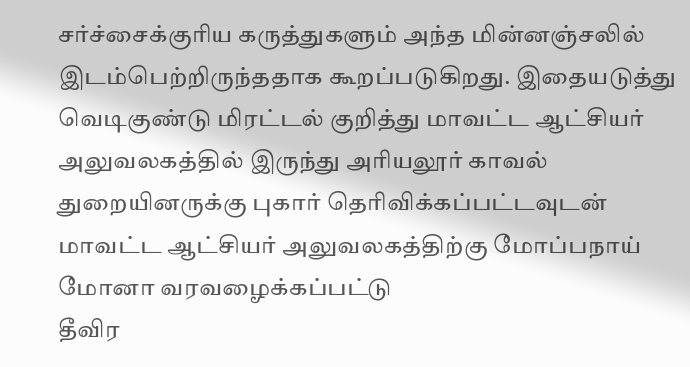சர்ச்சைக்குரிய கருத்துகளும் அந்த மின்னஞ்சலில் இடம்பெற்றிருந்ததாக கூறப்படுகிறது. இதையடுத்து வெடிகுண்டு மிரட்டல் குறித்து மாவட்ட ஆட்சியர் அலுவலகத்தில் இருந்து அரியலூர் காவல் துறையினருக்கு புகார் தெரிவிக்கப்பட்டவுடன்
மாவட்ட ஆட்சியர் அலுவலகத்திற்கு மோப்பநாய் மோனா வரவழைக்கப்பட்டு
தீவிர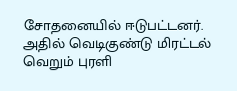சோதனையில் ஈடுபட்டனர்.
அதில் வெடிகுண்டு மிரட்டல் வெறும் புரளி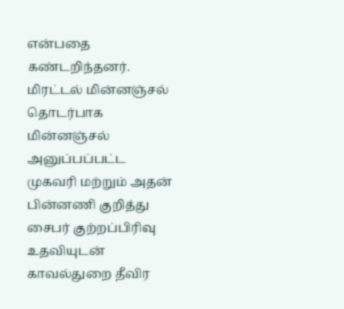என்பதை கண்டறிந்தனர். மிரட்டல் மின்னஞ்சல் தொடர்பாக மின்னஞ்சல் அனுப்பப்பட்ட முகவரி மற்றும் அதன் பின்னணி குறித்து சைபர் குற்றப்பிரிவு உதவியுடன் காவல்துறை தீவிர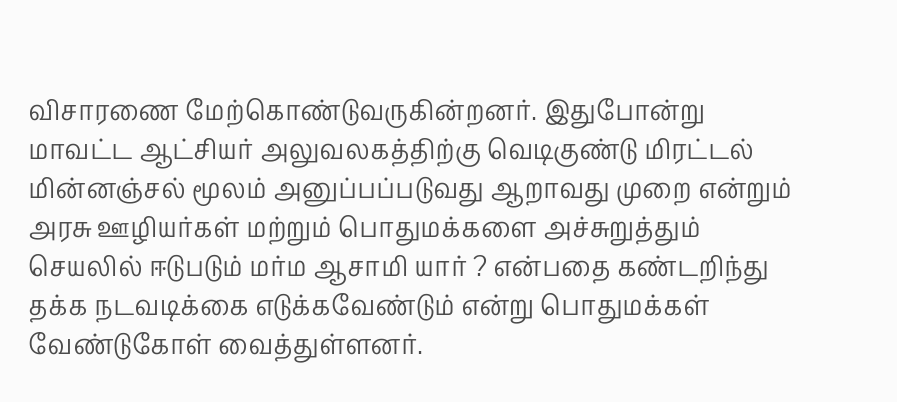விசாரணை மேற்கொண்டுவருகின்றனர். இதுபோன்று மாவட்ட ஆட்சியர் அலுவலகத்திற்கு வெடிகுண்டு மிரட்டல் மின்னஞ்சல் மூலம் அனுப்பப்படுவது ஆறாவது முறை என்றும் அரசு ஊழியர்கள் மற்றும் பொதுமக்களை அச்சுறுத்தும் செயலில் ஈடுபடும் மர்ம ஆசாமி யார் ? என்பதை கண்டறிந்து தக்க நடவடிக்கை எடுக்கவேண்டும் என்று பொதுமக்கள் வேண்டுகோள் வைத்துள்ளனர்.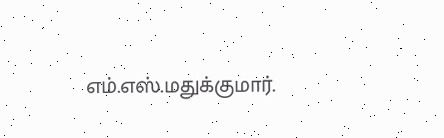எம்.எஸ்.மதுக்குமார்.